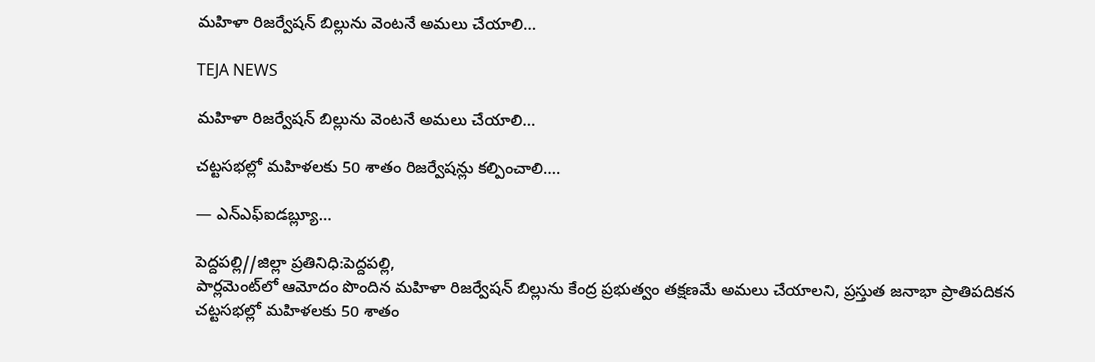మహిళా రిజర్వేషన్ బిల్లును వెంటనే అమలు చేయాలి…

TEJA NEWS

మహిళా రిజర్వేషన్ బిల్లును వెంటనే అమలు చేయాలి…

చట్టసభల్లో మహిళలకు 50 శాతం రిజర్వేషన్లు కల్పించాలి….

— ఎన్‌ఎఫ్‌ఐడబ్ల్యూ…

పెద్దపల్లి//జిల్లా ప్రతినిధి:పెద్దపల్లి,
పార్లమెంట్‌లో ఆమోదం పొందిన మహిళా రిజర్వేషన్ బిల్లును కేంద్ర ప్రభుత్వం తక్షణమే అమలు చేయాలని, ప్రస్తుత జనాభా ప్రాతిపదికన చట్టసభల్లో మహిళలకు 50 శాతం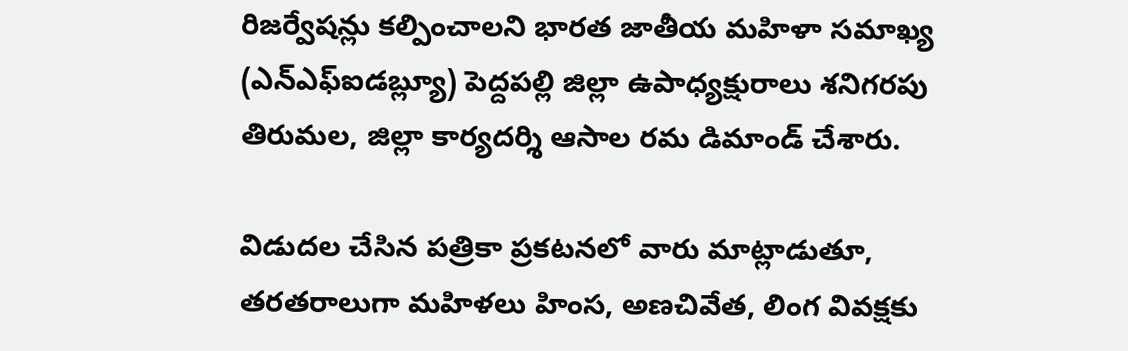రిజర్వేషన్లు కల్పించాలని భారత జాతీయ మహిళా సమాఖ్య (ఎన్‌ఎఫ్‌ఐడబ్ల్యూ) పెద్దపల్లి జిల్లా ఉపాధ్యక్షురాలు శనిగరపు తిరుమల, జిల్లా కార్యదర్శి ఆసాల రమ డిమాండ్ చేశారు.

విడుదల చేసిన పత్రికా ప్రకటనలో వారు మాట్లాడుతూ, తరతరాలుగా మహిళలు హింస, అణచివేత, లింగ వివక్షకు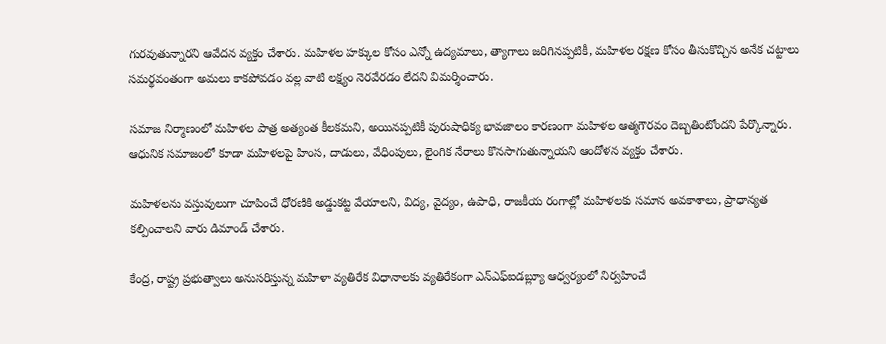గురవుతున్నారని ఆవేదన వ్యక్తం చేశారు. మహిళల హక్కుల కోసం ఎన్నో ఉద్యమాలు, త్యాగాలు జరిగినప్పటికీ, మహిళల రక్షణ కోసం తీసుకొచ్చిన అనేక చట్టాలు సమర్థవంతంగా అమలు కాకపోవడం వల్ల వాటి లక్ష్యం నెరవేరడం లేదని విమర్శించారు.

సమాజ నిర్మాణంలో మహిళల పాత్ర అత్యంత కీలకమని, అయినప్పటికీ పురుషాధిక్య భావజాలం కారణంగా మహిళల ఆత్మగౌరవం దెబ్బతింటోందని పేర్కొన్నారు. ఆధునిక సమాజంలో కూడా మహిళలపై హింస, దాడులు, వేధింపులు, లైంగిక నేరాలు కొనసాగుతున్నాయని ఆందోళన వ్యక్తం చేశారు.

మహిళలను వస్తువులుగా చూపించే ధోరణికి అడ్డుకట్ట వేయాలని, విద్య, వైద్యం, ఉపాధి, రాజకీయ రంగాల్లో మహిళలకు సమాన అవకాశాలు, ప్రాధాన్యత కల్పించాలని వారు డిమాండ్ చేశారు.

కేంద్ర, రాష్ట్ర ప్రభుత్వాలు అనుసరిస్తున్న మహిళా వ్యతిరేక విధానాలకు వ్యతిరేకంగా ఎన్‌ఎఫ్‌ఐడబ్ల్యూ ఆధ్వర్యంలో నిర్వహించే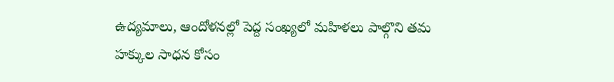ఉద్యమాలు, ఆందోళనల్లో పెద్ద సంఖ్యలో మహిళలు పాల్గొని తమ హక్కుల సాధన కోసం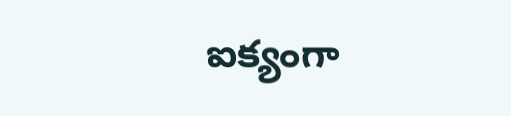ఐక్యంగా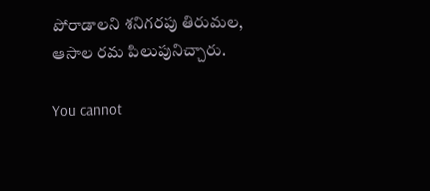పోరాడాలని శనిగరపు తిరుమల, ఆసాల రమ పిలుపునిచ్చారు.

You cannot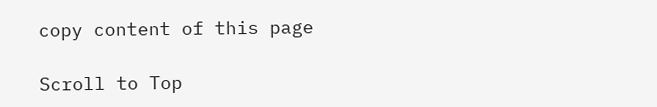copy content of this page

Scroll to Top